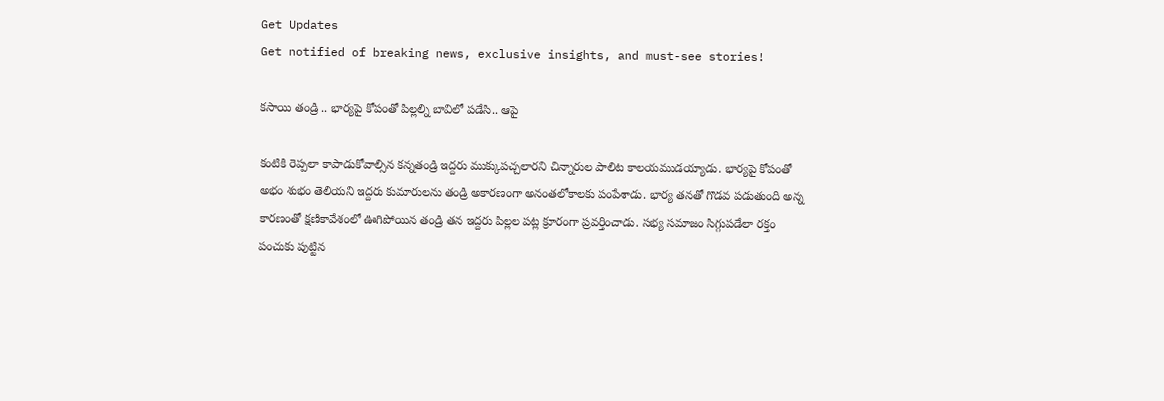Get Updates
Get notified of breaking news, exclusive insights, and must-see stories!

కసాయి తండ్రి .. భార్యపై కోపంతో పిల్లల్ని బావిలో పడేసి.. ఆపై

కంటికి రెప్పలా కాపాడుకోవాల్సిన కన్నతండ్రి ఇద్దరు ముక్కుపచ్చలారని చిన్నారుల పాలిట కాలయముడయ్యాడు. భార్యపై కోపంతో అభం శుభం తెలియని ఇద్దరు కుమారులను తండ్రి అకారణంగా అనంతలోకాలకు పంపేశాడు. భార్య తనతో గొడవ పడుతుంది అన్న కారణంతో క్షణికావేశంలో ఊగిపోయిన తండ్రి తన ఇద్దరు పిల్లల పట్ల క్రూరంగా ప్రవర్తించాడు. సభ్య సమాజం సిగ్గుపడేలా రక్తం పంచుకు పుట్టిన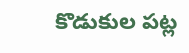కొడుకుల పట్ల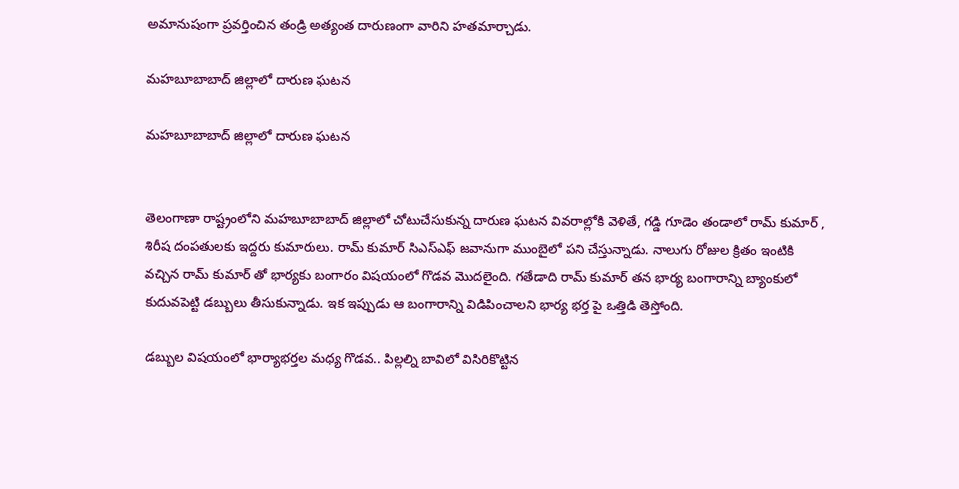అమానుషంగా ప్రవర్తించిన తండ్రి అత్యంత దారుణంగా వారిని హతమార్చాడు.

మహబూబాబాద్ జిల్లాలో దారుణ ఘటన

మహబూబాబాద్ జిల్లాలో దారుణ ఘటన


తెలంగాణా రాష్ట్రంలోని మహబూబాబాద్ జిల్లాలో చోటుచేసుకున్న దారుణ ఘటన వివరాల్లోకి వెళితే, గడ్డి గూడెం తండాలో రామ్ కుమార్ , శిరీష దంపతులకు ఇద్దరు కుమారులు. రామ్ కుమార్ సిఎస్ఎఫ్ జవానుగా ముంబైలో పని చేస్తున్నాడు. నాలుగు రోజుల క్రితం ఇంటికి వచ్చిన రామ్ కుమార్ తో భార్యకు బంగారం విషయంలో గొడవ మొదలైంది. గతేడాది రామ్ కుమార్ తన భార్య బంగారాన్ని బ్యాంకులో కుదువపెట్టి డబ్బులు తీసుకున్నాడు. ఇక ఇప్పుడు ఆ బంగారాన్ని విడిపించాలని భార్య భర్త పై ఒత్తిడి తెస్తోంది.

డబ్బుల విషయంలో భార్యాభర్తల మధ్య గొడవ.. పిల్లల్ని బావిలో విసిరికొట్టిన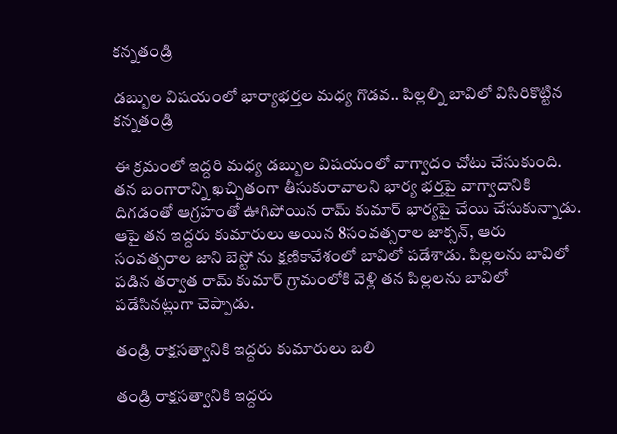కన్నతండ్రి

డబ్బుల విషయంలో భార్యాభర్తల మధ్య గొడవ.. పిల్లల్ని బావిలో విసిరికొట్టిన కన్నతండ్రి

ఈ క్రమంలో ఇద్దరి మధ్య డబ్బుల విషయంలో వాగ్వాదం చోటు చేసుకుంది. తన బంగారాన్ని ఖచ్చితంగా తీసుకురావాలని భార్య భర్తపై వాగ్వాదానికి దిగడంతో ఆగ్రహంతో ఊగిపోయిన రామ్ కుమార్ భార్యపై చేయి చేసుకున్నాడు. ఆపై తన ఇద్దరు కుమారులు అయిన 8సంవత్సరాల జాక్సన్, ఆరు సంవత్సరాల జాని బెస్టో ను క్షణికావేశంలో బావిలో పడేశాడు. పిల్లలను బావిలో పడిన తర్వాత రామ్ కుమార్ గ్రామంలోకి వెళ్లి తన పిల్లలను బావిలో పడేసినట్లుగా చెప్పాడు.

తండ్రి రాక్షసత్వానికి ఇద్దరు కుమారులు బలి

తండ్రి రాక్షసత్వానికి ఇద్దరు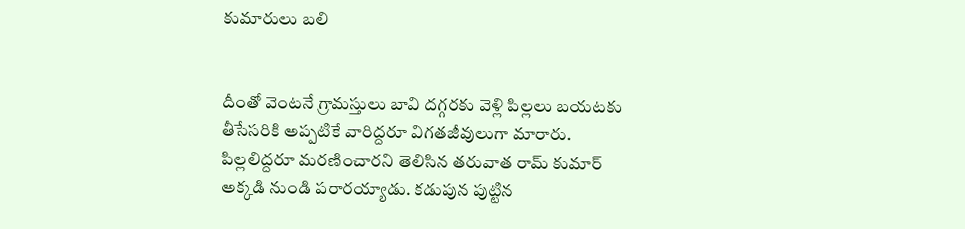కుమారులు బలి


దీంతో వెంటనే గ్రామస్తులు బావి దగ్గరకు వెళ్లి పిల్లలు బయటకు తీసేసరికి అప్పటికే వారిద్దరూ విగతజీవులుగా మారారు. పిల్లలిద్దరూ మరణించారని తెలిసిన తరువాత రామ్ కుమార్ అక్కడి నుండి పరారయ్యాడు. కడుపున పుట్టిన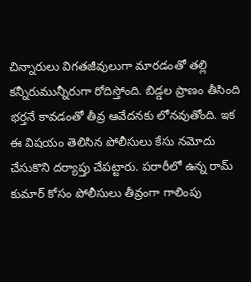చిన్నారులు విగతజీవులుగా మారడంతో తల్లి కన్నీరుమున్నీరుగా రోదిస్తోంది. బిడ్డల ప్రాణం తీసింది భర్తనే కావడంతో తీవ్ర ఆవేదనకు లోనవుతోంది. ఇక ఈ విషయం తెలిసిన పోలీసులు కేసు నమోదు చేసుకొని దర్యాప్తు చేపట్టారు. పరారీలో ఉన్న రామ్ కుమార్ కోసం పోలీసులు తీవ్రంగా గాలింపు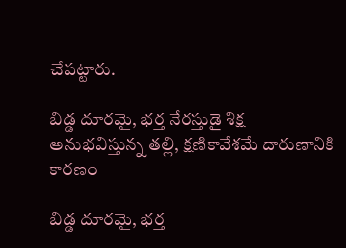చేపట్టారు.

బిడ్డ దూరమై, భర్త నేరస్తుడై శిక్ష అనుభవిస్తున్న తల్లి, క్షణికావేశమే దారుణానికి కారణం

బిడ్డ దూరమై, భర్త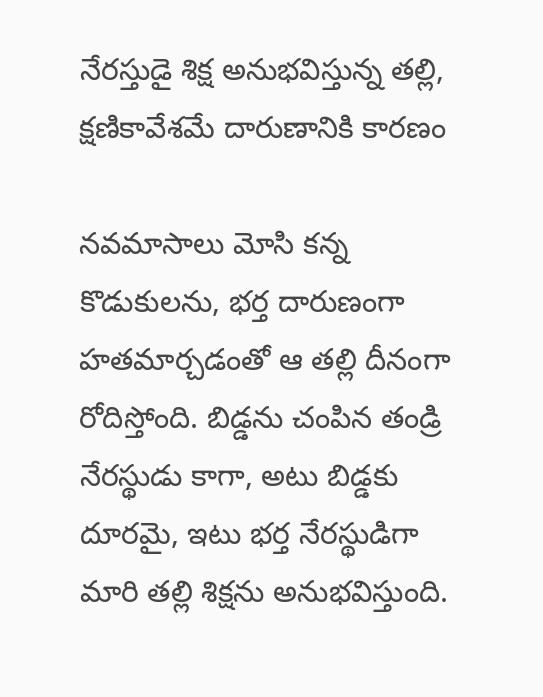నేరస్తుడై శిక్ష అనుభవిస్తున్న తల్లి, క్షణికావేశమే దారుణానికి కారణం

నవమాసాలు మోసి కన్న కొడుకులను, భర్త దారుణంగా హతమార్చడంతో ఆ తల్లి దీనంగా రోదిస్తోంది. బిడ్డను చంపిన తండ్రి నేరస్థుడు కాగా, అటు బిడ్డకు దూరమై, ఇటు భర్త నేరస్థుడిగా మారి తల్లి శిక్షను అనుభవిస్తుంది.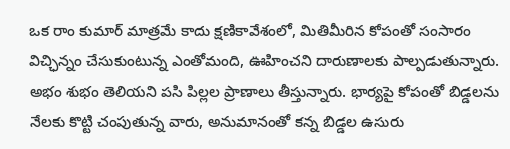ఒక రాం కుమార్ మాత్రమే కాదు క్షణికావేశంలో, మితిమీరిన కోపంతో సంసారం విచ్ఛిన్నం చేసుకుంటున్న ఎంతోమంది, ఊహించని దారుణాలకు పాల్పడుతున్నారు. అభం శుభం తెలియని పసి పిల్లల ప్రాణాలు తీస్తున్నారు. భార్యపై కోపంతో బిడ్డలను నేలకు కొట్టి చంపుతున్న వారు, అనుమానంతో కన్న బిడ్డల ఉసురు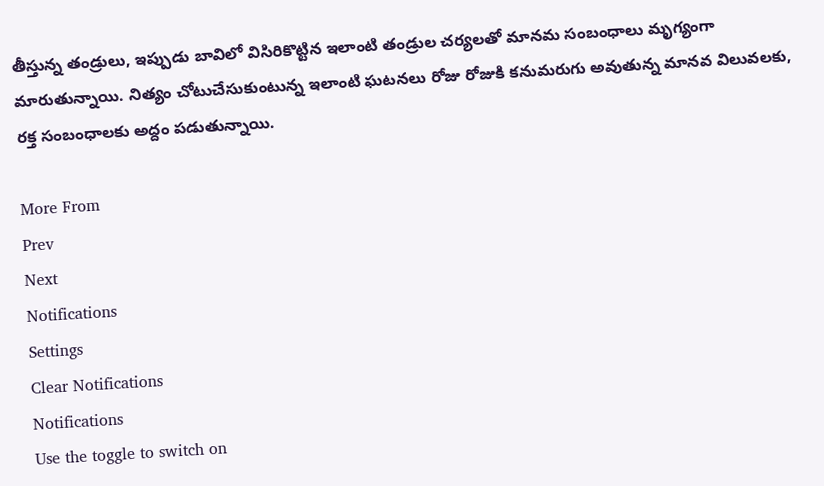తీస్తున్న తండ్రులు, ఇప్పుడు బావిలో విసిరికొట్టిన ఇలాంటి తండ్రుల చర్యలతో మానమ సంబంధాలు మృగ్యంగా మారుతున్నాయి. నిత్యం చోటుచేసుకుంటున్న ఇలాంటి ఘటనలు రోజు రోజుకి కనుమరుగు అవుతున్న మానవ విలువలకు, రక్త సంబంధాలకు అద్దం పడుతున్నాయి.

More From
Prev
Next
Notifications
Settings
Clear Notifications
Notifications
Use the toggle to switch on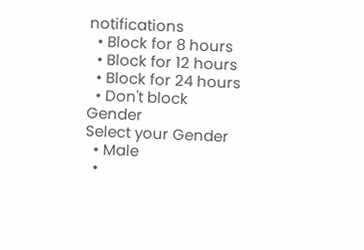notifications
  • Block for 8 hours
  • Block for 12 hours
  • Block for 24 hours
  • Don't block
Gender
Select your Gender
  • Male
  •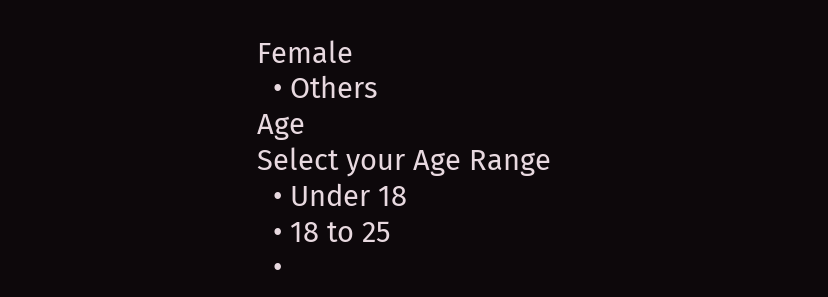Female
  • Others
Age
Select your Age Range
  • Under 18
  • 18 to 25
  •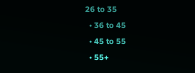26 to 35
  • 36 to 45
  • 45 to 55
  • 55+